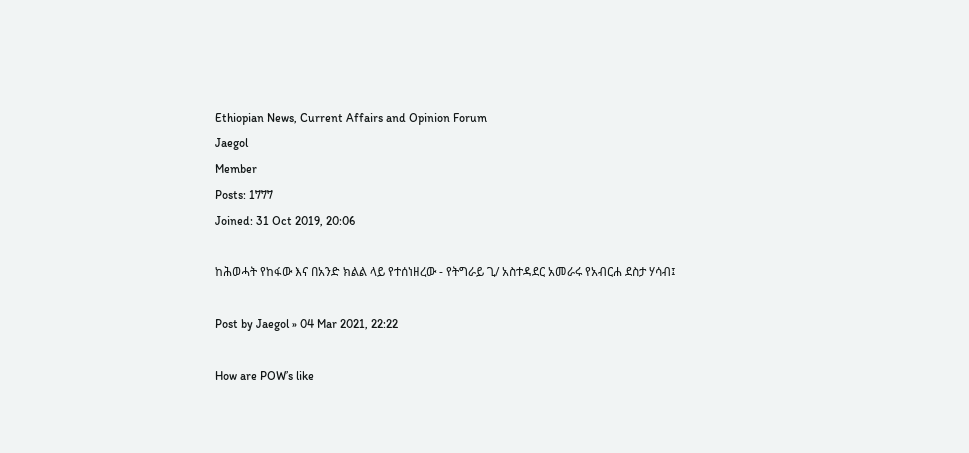Ethiopian News, Current Affairs and Opinion Forum
Jaegol
Member
Posts: 1777
Joined: 31 Oct 2019, 20:06

ከሕወሓት የከፋው እና በአንድ ክልል ላይ የተሰነዘረው - የትግራይ ጊ/ አስተዳደር አመራሩ የአብርሐ ደስታ ሃሳብ፤

Post by Jaegol » 04 Mar 2021, 22:22

How are POW’s like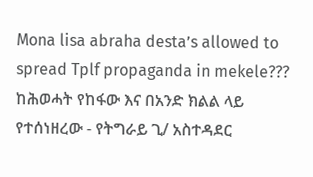Mona lisa abraha desta’s allowed to spread Tplf propaganda in mekele???
ከሕወሓት የከፋው እና በአንድ ክልል ላይ የተሰነዘረው - የትግራይ ጊ/ አስተዳደር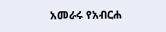አመራሩ የአብርሐ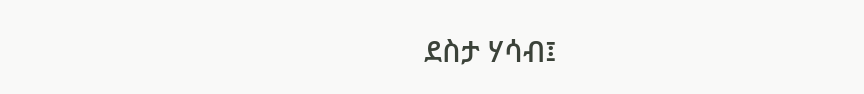ደስታ ሃሳብ፤